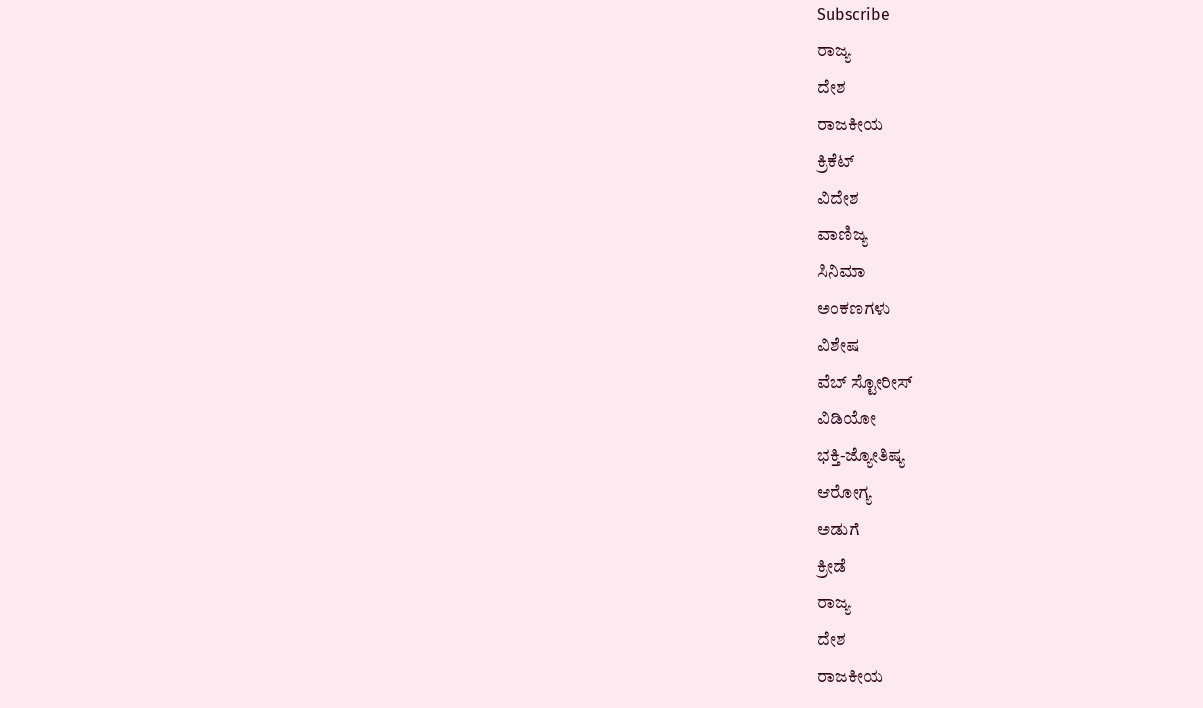Subscribe
ರಾಜ್ಯ
ದೇಶ
ರಾಜಕೀಯ
ಕ್ರಿಕೆಟ್
ವಿದೇಶ
ವಾಣಿಜ್ಯ
ಸಿನಿಮಾ
ಅಂಕಣಗಳು
ವಿಶೇಷ
ವೆಬ್ ಸ್ಟೋರೀಸ್
ವಿಡಿಯೋ
ಭಕ್ತಿ-ಜ್ಯೋತಿಷ್ಯ
ಆರೋಗ್ಯ
ಅಡುಗೆ
ಕ್ರೀಡೆ
ರಾಜ್ಯ
ದೇಶ
ರಾಜಕೀಯ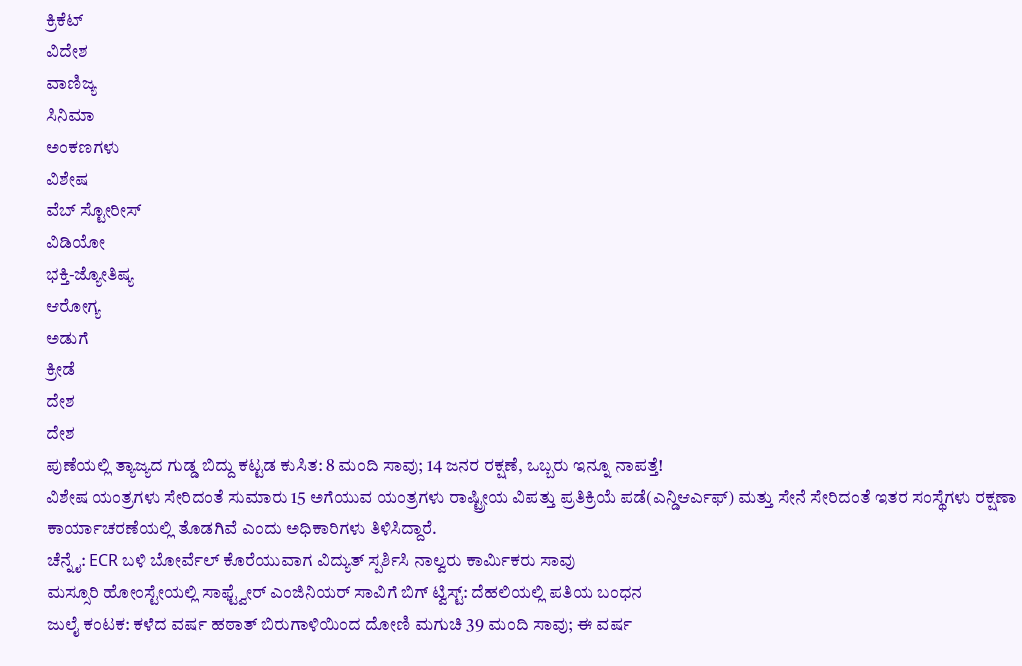ಕ್ರಿಕೆಟ್
ವಿದೇಶ
ವಾಣಿಜ್ಯ
ಸಿನಿಮಾ
ಅಂಕಣಗಳು
ವಿಶೇಷ
ವೆಬ್ ಸ್ಟೋರೀಸ್
ವಿಡಿಯೋ
ಭಕ್ತಿ-ಜ್ಯೋತಿಷ್ಯ
ಆರೋಗ್ಯ
ಅಡುಗೆ
ಕ್ರೀಡೆ
ದೇಶ
ದೇಶ
ಪುಣೆಯಲ್ಲಿ ತ್ಯಾಜ್ಯದ ಗುಡ್ಡ ಬಿದ್ದು ಕಟ್ಟಡ ಕುಸಿತ: 8 ಮಂದಿ ಸಾವು; 14 ಜನರ ರಕ್ಷಣೆ, ಒಬ್ಬರು ಇನ್ನೂ ನಾಪತ್ತೆ!
ವಿಶೇಷ ಯಂತ್ರಗಳು ಸೇರಿದಂತೆ ಸುಮಾರು 15 ಅಗೆಯುವ ಯಂತ್ರಗಳು ರಾಷ್ಟ್ರೀಯ ವಿಪತ್ತು ಪ್ರತಿಕ್ರಿಯೆ ಪಡೆ(ಎನ್ಡಿಆರ್ಎಫ್) ಮತ್ತು ಸೇನೆ ಸೇರಿದಂತೆ ಇತರ ಸಂಸ್ಥೆಗಳು ರಕ್ಷಣಾ ಕಾರ್ಯಾಚರಣೆಯಲ್ಲಿ ತೊಡಗಿವೆ ಎಂದು ಅಧಿಕಾರಿಗಳು ತಿಳಿಸಿದ್ದಾರೆ.
ಚೆನ್ನೈ: ECR ಬಳಿ ಬೋರ್ವೆಲ್ ಕೊರೆಯುವಾಗ ವಿದ್ಯುತ್ ಸ್ಪರ್ಶಿಸಿ ನಾಲ್ವರು ಕಾರ್ಮಿಕರು ಸಾವು
ಮಸ್ಸೂರಿ ಹೋಂಸ್ಟೇಯಲ್ಲಿ ಸಾಫ್ಟ್ವೇರ್ ಎಂಜಿನಿಯರ್ ಸಾವಿಗೆ ಬಿಗ್ ಟ್ವಿಸ್ಟ್: ದೆಹಲಿಯಲ್ಲಿ ಪತಿಯ ಬಂಧನ
ಜುಲೈ ಕಂಟಕ: ಕಳೆದ ವರ್ಷ ಹಠಾತ್ ಬಿರುಗಾಳಿಯಿಂದ ದೋಣಿ ಮಗುಚಿ 39 ಮಂದಿ ಸಾವು; ಈ ವರ್ಷ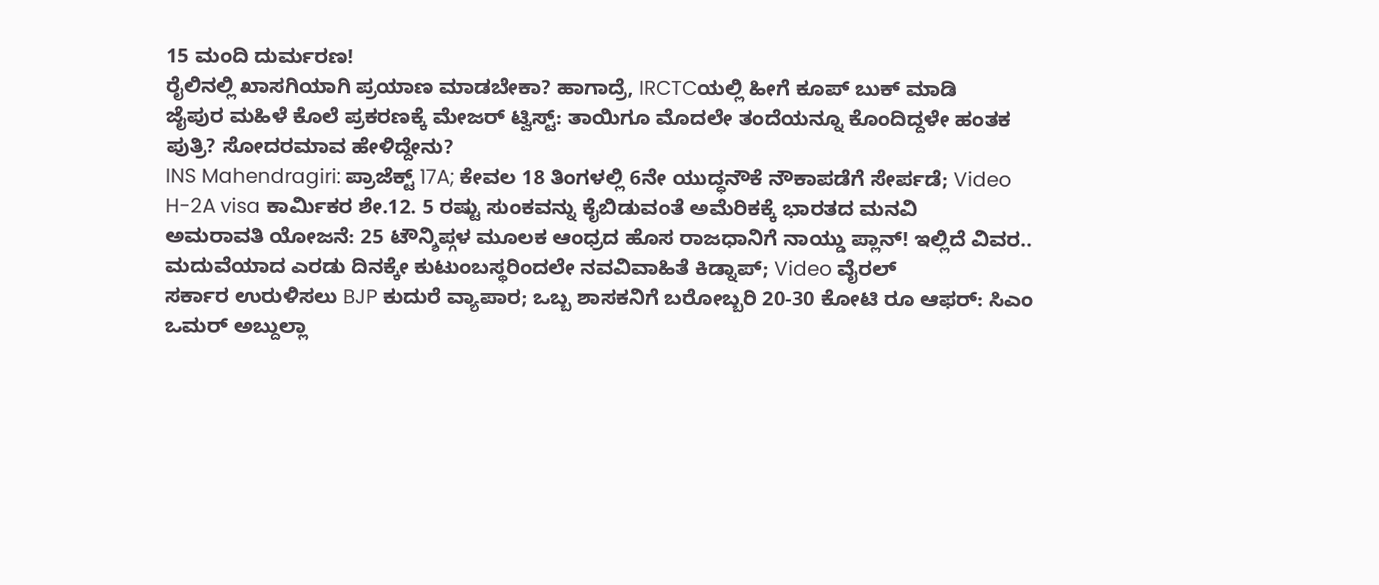15 ಮಂದಿ ದುರ್ಮರಣ!
ರೈಲಿನಲ್ಲಿ ಖಾಸಗಿಯಾಗಿ ಪ್ರಯಾಣ ಮಾಡಬೇಕಾ? ಹಾಗಾದ್ರೆ, IRCTCಯಲ್ಲಿ ಹೀಗೆ ಕೂಪ್ ಬುಕ್ ಮಾಡಿ
ಜೈಪುರ ಮಹಿಳೆ ಕೊಲೆ ಪ್ರಕರಣಕ್ಕೆ ಮೇಜರ್ ಟ್ವಿಸ್ಟ್: ತಾಯಿಗೂ ಮೊದಲೇ ತಂದೆಯನ್ನೂ ಕೊಂದಿದ್ದಳೇ ಹಂತಕ ಪುತ್ರಿ? ಸೋದರಮಾವ ಹೇಳಿದ್ದೇನು?
INS Mahendragiri: ಪ್ರಾಜೆಕ್ಟ್ 17A; ಕೇವಲ 18 ತಿಂಗಳಲ್ಲಿ 6ನೇ ಯುದ್ಧನೌಕೆ ನೌಕಾಪಡೆಗೆ ಸೇರ್ಪಡೆ; Video
H-2A visa ಕಾರ್ಮಿಕರ ಶೇ.12. 5 ರಷ್ಟು ಸುಂಕವನ್ನು ಕೈಬಿಡುವಂತೆ ಅಮೆರಿಕಕ್ಕೆ ಭಾರತದ ಮನವಿ
ಅಮರಾವತಿ ಯೋಜನೆ: 25 ಟೌನ್ಶಿಪ್ಗಳ ಮೂಲಕ ಆಂಧ್ರದ ಹೊಸ ರಾಜಧಾನಿಗೆ ನಾಯ್ಡು ಪ್ಲಾನ್! ಇಲ್ಲಿದೆ ವಿವರ..
ಮದುವೆಯಾದ ಎರಡು ದಿನಕ್ಕೇ ಕುಟುಂಬಸ್ಥರಿಂದಲೇ ನವವಿವಾಹಿತೆ ಕಿಡ್ನಾಪ್; Video ವೈರಲ್
ಸರ್ಕಾರ ಉರುಳಿಸಲು BJP ಕುದುರೆ ವ್ಯಾಪಾರ; ಒಬ್ಬ ಶಾಸಕನಿಗೆ ಬರೋಬ್ಬರಿ 20-30 ಕೋಟಿ ರೂ ಆಫರ್: ಸಿಎಂ ಒಮರ್ ಅಬ್ದುಲ್ಲಾ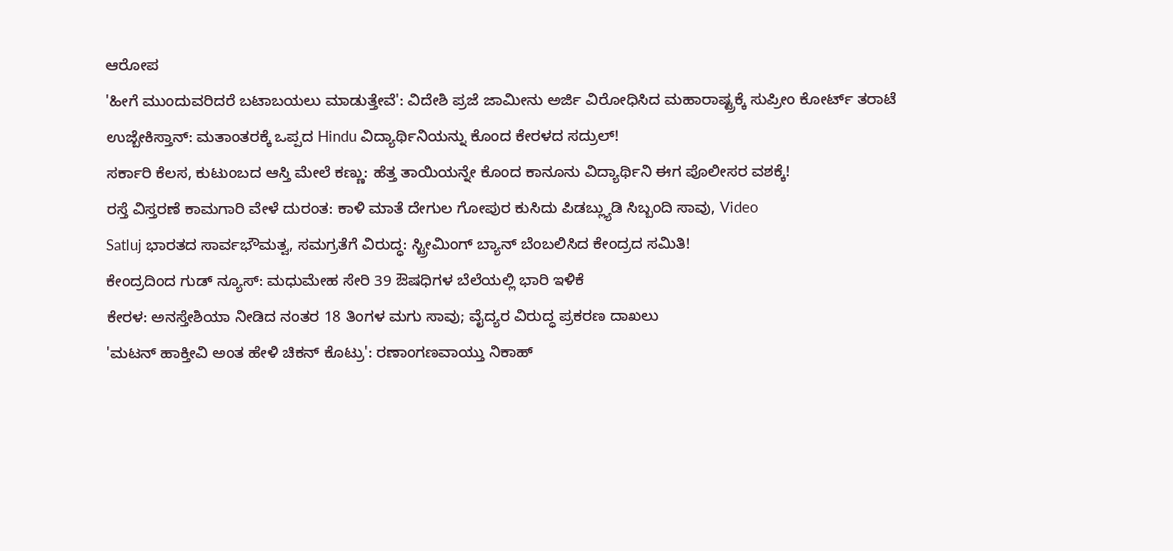ಆರೋಪ
'ಹೀಗೆ ಮುಂದುವರಿದರೆ ಬಟಾಬಯಲು ಮಾಡುತ್ತೇವೆ': ವಿದೇಶಿ ಪ್ರಜೆ ಜಾಮೀನು ಅರ್ಜಿ ವಿರೋಧಿಸಿದ ಮಹಾರಾಷ್ಟ್ರಕ್ಕೆ ಸುಪ್ರೀಂ ಕೋರ್ಟ್ ತರಾಟೆ
ಉಜ್ಬೇಕಿಸ್ತಾನ್: ಮತಾಂತರಕ್ಕೆ ಒಪ್ಪದ Hindu ವಿದ್ಯಾರ್ಥಿನಿಯನ್ನು ಕೊಂದ ಕೇರಳದ ಸದ್ರುಲ್!
ಸರ್ಕಾರಿ ಕೆಲಸ, ಕುಟುಂಬದ ಆಸ್ತಿ ಮೇಲೆ ಕಣ್ಣು: ಹೆತ್ತ ತಾಯಿಯನ್ನೇ ಕೊಂದ ಕಾನೂನು ವಿದ್ಯಾರ್ಥಿನಿ ಈಗ ಪೊಲೀಸರ ವಶಕ್ಕೆ!
ರಸ್ತೆ ವಿಸ್ತರಣೆ ಕಾಮಗಾರಿ ವೇಳೆ ದುರಂತ: ಕಾಳಿ ಮಾತೆ ದೇಗುಲ ಗೋಪುರ ಕುಸಿದು ಪಿಡಬ್ಲ್ಯುಡಿ ಸಿಬ್ಬಂದಿ ಸಾವು, Video
Satluj ಭಾರತದ ಸಾರ್ವಭೌಮತ್ವ, ಸಮಗ್ರತೆಗೆ ವಿರುದ್ಧ: ಸ್ಟ್ರೀಮಿಂಗ್ ಬ್ಯಾನ್ ಬೆಂಬಲಿಸಿದ ಕೇಂದ್ರದ ಸಮಿತಿ!
ಕೇಂದ್ರದಿಂದ ಗುಡ್ ನ್ಯೂಸ್: ಮಧುಮೇಹ ಸೇರಿ 39 ಔಷಧಿಗಳ ಬೆಲೆಯಲ್ಲಿ ಭಾರಿ ಇಳಿಕೆ
ಕೇರಳ: ಅನಸ್ತೇಶಿಯಾ ನೀಡಿದ ನಂತರ 18 ತಿಂಗಳ ಮಗು ಸಾವು; ವೈದ್ಯರ ವಿರುದ್ಧ ಪ್ರಕರಣ ದಾಖಲು
'ಮಟನ್ ಹಾಕ್ತೀವಿ ಅಂತ ಹೇಳಿ ಚಿಕನ್ ಕೊಟ್ರು': ರಣಾಂಗಣವಾಯ್ತು ನಿಕಾಹ್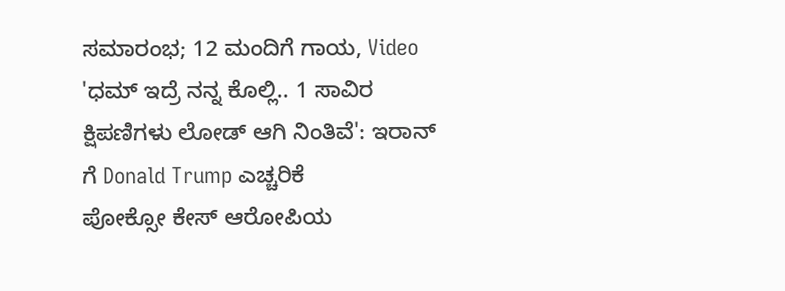ಸಮಾರಂಭ; 12 ಮಂದಿಗೆ ಗಾಯ, Video
'ಧಮ್ ಇದ್ರೆ ನನ್ನ ಕೊಲ್ಲಿ.. 1 ಸಾವಿರ ಕ್ಷಿಪಣಿಗಳು ಲೋಡ್ ಆಗಿ ನಿಂತಿವೆ': ಇರಾನ್ ಗೆ Donald Trump ಎಚ್ಚರಿಕೆ
ಪೋಕ್ಸೋ ಕೇಸ್ ಆರೋಪಿಯ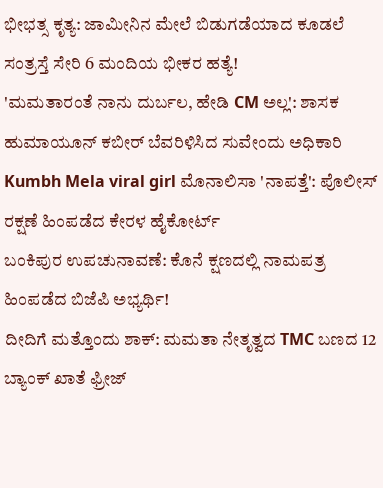ಭೀಭತ್ಸ ಕೃತ್ಯ: ಜಾಮೀನಿನ ಮೇಲೆ ಬಿಡುಗಡೆಯಾದ ಕೂಡಲೆ ಸಂತ್ರಸ್ತೆ ಸೇರಿ 6 ಮಂದಿಯ ಭೀಕರ ಹತ್ಯೆ!
'ಮಮತಾರಂತೆ ನಾನು ದುರ್ಬಲ, ಹೇಡಿ CM ಅಲ್ಲ': ಶಾಸಕ ಹುಮಾಯೂನ್ ಕಬೀರ್ ಬೆವರಿಳಿಸಿದ ಸುವೇಂದು ಅಧಿಕಾರಿ
Kumbh Mela viral girl ಮೊನಾಲಿಸಾ 'ನಾಪತ್ತೆ': ಪೊಲೀಸ್ ರಕ್ಷಣೆ ಹಿಂಪಡೆದ ಕೇರಳ ಹೈಕೋರ್ಟ್
ಬಂಕಿಪುರ ಉಪಚುನಾವಣೆ: ಕೊನೆ ಕ್ಷಣದಲ್ಲಿ ನಾಮಪತ್ರ ಹಿಂಪಡೆದ ಬಿಜೆಪಿ ಅಭ್ಯರ್ಥಿ!
ದೀದಿಗೆ ಮತ್ತೊಂದು ಶಾಕ್: ಮಮತಾ ನೇತೃತ್ವದ TMC ಬಣದ 12 ಬ್ಯಾಂಕ್ ಖಾತೆ ಫ್ರೀಜ್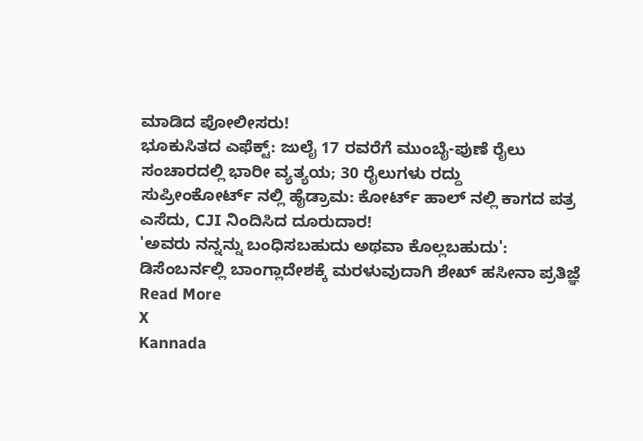ಮಾಡಿದ ಪೋಲೀಸರು!
ಭೂಕುಸಿತದ ಎಫೆಕ್ಟ್: ಜುಲೈ 17 ರವರೆಗೆ ಮುಂಬೈ-ಪುಣೆ ರೈಲು ಸಂಚಾರದಲ್ಲಿ ಭಾರೀ ವ್ಯತ್ಯಯ; 30 ರೈಲುಗಳು ರದ್ದು
ಸುಪ್ರೀಂಕೋರ್ಟ್ ನಲ್ಲಿ ಹೈಡ್ರಾಮ: ಕೋರ್ಟ್ ಹಾಲ್ ನಲ್ಲಿ ಕಾಗದ ಪತ್ರ ಎಸೆದು, CJI ನಿಂದಿಸಿದ ದೂರುದಾರ!
'ಅವರು ನನ್ನನ್ನು ಬಂಧಿಸಬಹುದು ಅಥವಾ ಕೊಲ್ಲಬಹುದು': ಡಿಸೆಂಬರ್ನಲ್ಲಿ ಬಾಂಗ್ಲಾದೇಶಕ್ಕೆ ಮರಳುವುದಾಗಿ ಶೇಖ್ ಹಸೀನಾ ಪ್ರತಿಜ್ಞೆ
Read More
X
Kannada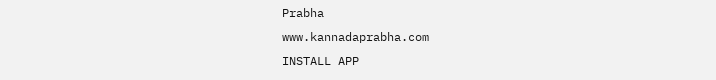Prabha
www.kannadaprabha.com
INSTALL APP